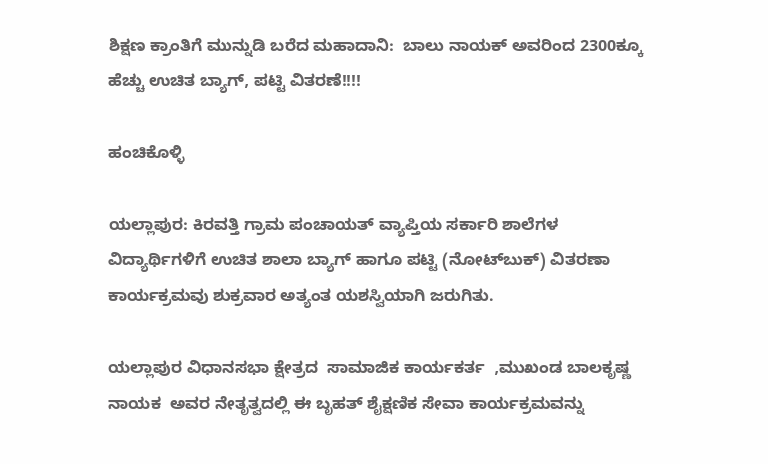ಶಿಕ್ಷಣ ಕ್ರಾಂತಿಗೆ ಮುನ್ನುಡಿ ಬರೆದ ಮಹಾದಾನಿ:  ಬಾಲು ನಾಯಕ್ ಅವರಿಂದ 2300ಕ್ಕೂ ಹೆಚ್ಚು ಉಚಿತ ಬ್ಯಾಗ್, ಪಟ್ಟಿ ವಿತರಣೆ!!!!

ಹಂಚಿಕೊಳ್ಳಿ

ಯಲ್ಲಾಪುರ: ಕಿರವತ್ತಿ ಗ್ರಾಮ ಪಂಚಾಯತ್ ವ್ಯಾಪ್ತಿಯ ಸರ್ಕಾರಿ ಶಾಲೆಗಳ ವಿದ್ಯಾರ್ಥಿಗಳಿಗೆ ಉಚಿತ ಶಾಲಾ ಬ್ಯಾಗ್ ಹಾಗೂ ಪಟ್ಟಿ (ನೋಟ್‌ಬುಕ್) ವಿತರಣಾ ಕಾರ್ಯಕ್ರಮವು ಶುಕ್ರವಾರ ಅತ್ಯಂತ ಯಶಸ್ವಿಯಾಗಿ ಜರುಗಿತು.

ಯಲ್ಲಾಪುರ ವಿಧಾನಸಭಾ ಕ್ಷೇತ್ರದ  ಸಾಮಾಜಿಕ ಕಾರ್ಯಕರ್ತ  ,ಮುಖಂಡ ಬಾಲಕೃಷ್ಣ ನಾಯಕ  ಅವರ ನೇತೃತ್ವದಲ್ಲಿ ಈ ಬೃಹತ್ ಶೈಕ್ಷಣಿಕ ಸೇವಾ ಕಾರ್ಯಕ್ರಮವನ್ನು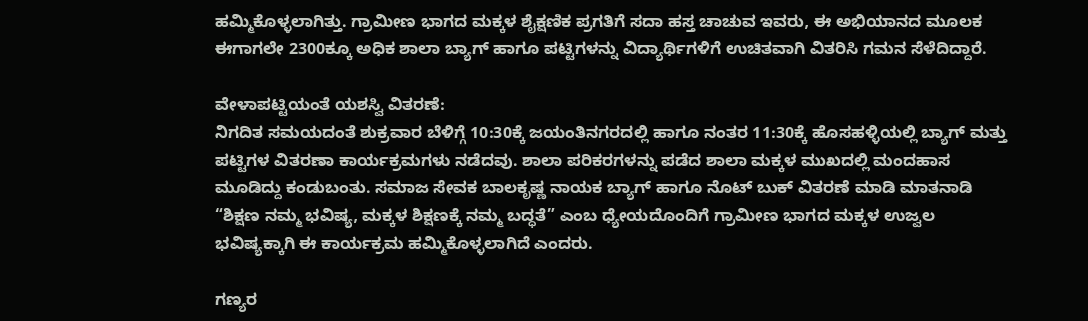ಹಮ್ಮಿಕೊಳ್ಳಲಾಗಿತ್ತು. ಗ್ರಾಮೀಣ ಭಾಗದ ಮಕ್ಕಳ ಶೈಕ್ಷಣಿಕ ಪ್ರಗತಿಗೆ ಸದಾ ಹಸ್ತ ಚಾಚುವ ಇವರು, ಈ ಅಭಿಯಾನದ ಮೂಲಕ ಈಗಾಗಲೇ 2300ಕ್ಕೂ ಅಧಿಕ ಶಾಲಾ ಬ್ಯಾಗ್ ಹಾಗೂ ಪಟ್ಟಿಗಳನ್ನು ವಿದ್ಯಾರ್ಥಿಗಳಿಗೆ ಉಚಿತವಾಗಿ ವಿತರಿಸಿ ಗಮನ ಸೆಳೆದಿದ್ದಾರೆ.

ವೇಳಾಪಟ್ಟಿಯಂತೆ ಯಶಸ್ವಿ ವಿತರಣೆ:
ನಿಗದಿತ ಸಮಯದಂತೆ ಶುಕ್ರವಾರ ಬೆಳಿಗ್ಗೆ 10:30ಕ್ಕೆ ಜಯಂತಿನಗರದಲ್ಲಿ ಹಾಗೂ ನಂತರ 11:30ಕ್ಕೆ ಹೊಸಹಳ್ಳಿಯಲ್ಲಿ ಬ್ಯಾಗ್ ಮತ್ತು ಪಟ್ಟಿಗಳ ವಿತರಣಾ ಕಾರ್ಯಕ್ರಮಗಳು ನಡೆದವು. ಶಾಲಾ ಪರಿಕರಗಳನ್ನು ಪಡೆದ ಶಾಲಾ ಮಕ್ಕಳ ಮುಖದಲ್ಲಿ ಮಂದಹಾಸ ಮೂಡಿದ್ದು ಕಂಡುಬಂತು. ಸಮಾಜ ಸೇವಕ ಬಾಲಕೃಷ್ಣ ನಾಯಕ ಬ್ಯಾಗ್ ಹಾಗೂ ನೊಟ್ ಬುಕ್ ವಿತರಣೆ ಮಾಡಿ ಮಾತನಾಡಿ “ಶಿಕ್ಷಣ ನಮ್ಮ ಭವಿಷ್ಯ, ಮಕ್ಕಳ ಶಿಕ್ಷಣಕ್ಕೆ ನಮ್ಮ ಬದ್ಧತೆ” ಎಂಬ ಧ್ಯೇಯದೊಂದಿಗೆ ಗ್ರಾಮೀಣ ಭಾಗದ ಮಕ್ಕಳ ಉಜ್ವಲ ಭವಿಷ್ಯಕ್ಕಾಗಿ ಈ ಕಾರ್ಯಕ್ರಮ ಹಮ್ಮಿಕೊಳ್ಳಲಾಗಿದೆ ಎಂದರು.

ಗಣ್ಯರ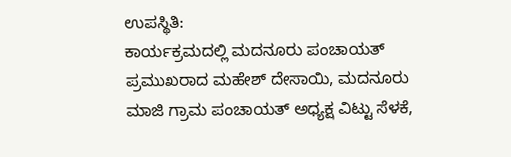ಉಪಸ್ಥಿತಿ:
ಕಾರ್ಯಕ್ರಮದಲ್ಲಿ ಮದನೂರು ಪಂಚಾಯತ್ ಪ್ರಮುಖರಾದ ಮಹೇಶ್ ದೇಸಾಯಿ, ಮದನೂರು ಮಾಜಿ ಗ್ರಾಮ ಪಂಚಾಯತ್ ಅಧ್ಯಕ್ಷ ವಿಟ್ಟು ಸೆಳಕೆ,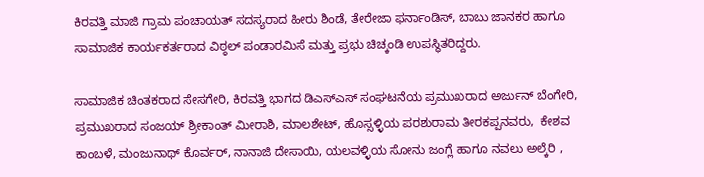ಕಿರವತ್ತಿ ಮಾಜಿ ಗ್ರಾಮ ಪಂಚಾಯತ್ ಸದಸ್ಯರಾದ ಹೀರು ಶಿಂಡೆ, ತೇರೇಜಾ ಫರ್ನಾಂಡಿಸ್, ಬಾಬು ಜಾನಕರ ಹಾಗೂ ಸಾಮಾಜಿಕ ಕಾರ್ಯಕರ್ತರಾದ ವಿಠ್ಠಲ್ ಪಂಡಾರಮಿಸೆ ಮತ್ತು ಪ್ರಭು ಚಿಚ್ಕಂಡಿ ಉಪಸ್ಥಿತರಿದ್ದರು.

ಸಾಮಾಜಿಕ ಚಿಂತಕರಾದ ಸೇಸಗೇರಿ, ಕಿರವತ್ತಿ ಭಾಗದ ಡಿಎಸ್ಎಸ್ ಸಂಘಟನೆಯ ಪ್ರಮುಖರಾದ ಅರ್ಜುನ್ ಬೆಂಗೇರಿ, ಪ್ರಮುಖರಾದ ಸಂಜಯ್ ಶ್ರೀಕಾಂತ್ ಮೀರಾಶಿ, ಮಾಲಶೇಟ್, ಹೊಸ್ಸಳ್ಳಿಯ ಪರಶುರಾಮ ತೀರಕಪ್ಪನವರು,  ಕೇಶವ ಕಾಂಬಳೆ, ಮಂಜುನಾಥ್ ಕೊರ್ವರ್, ನಾನಾಜಿ ದೇಸಾಯಿ, ಯಲವಳ್ಳಿಯ ಸೋನು ಜಂಗ್ಲೆ ಹಾಗೂ ನವಲು ಅಲ್ಕೆರಿ ,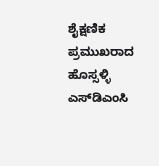ಶೈಕ್ಷಣಿಕ ಪ್ರಮುಖರಾದ ಹೊಸ್ಸಳ್ಳಿ ಎಸ್‌ಡಿಎಂಸಿ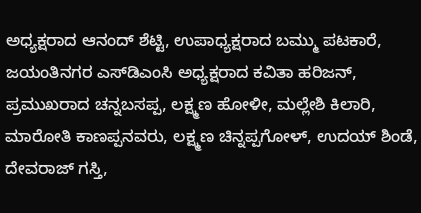ಅಧ್ಯಕ್ಷರಾದ ಆನಂದ್ ಶೆಟ್ಟಿ, ಉಪಾಧ್ಯಕ್ಷರಾದ ಬಮ್ಮು ಪಟಕಾರೆ, ಜಯಂತಿನಗರ ಎಸ್‌ಡಿಎಂಸಿ ಅಧ್ಯಕ್ಷರಾದ ಕವಿತಾ ಹರಿಜನ್, ಪ್ರಮುಖರಾದ ಚನ್ನಬಸಪ್ಪ, ಲಕ್ಷ್ಮಣ ಹೋಳೀ, ಮಲ್ಲೇಶಿ ಕಿಲಾರಿ, ಮಾರೋತಿ ಕಾಣಪ್ಪನವರು, ಲಕ್ಷ್ಮಣ ಚಿನ್ನಪ್ಪಗೋಳ್, ಉದಯ್ ಶಿಂಡೆ, ದೇವರಾಜ್ ಗಸ್ತಿ,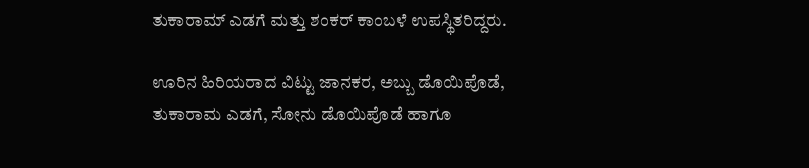ತುಕಾರಾಮ್ ಎಡಗೆ ಮತ್ತು ಶಂಕರ್ ಕಾಂಬಳೆ ಉಪಸ್ಥಿತರಿದ್ದರು.

ಊರಿನ ಹಿರಿಯರಾದ ವಿಟ್ಟು ಜಾನಕರ, ಅಬ್ಬು ಡೊಯಿಪೊಡೆ, ತುಕಾರಾಮ ಎಡಗೆ, ಸೋನು ಡೊಯಿಪೊಡೆ ಹಾಗೂ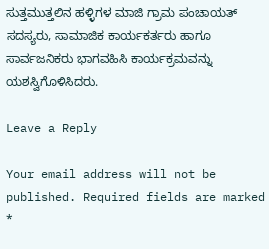ಸುತ್ತಮುತ್ತಲಿನ ಹಳ್ಳಿಗಳ ಮಾಜಿ ಗ್ರಾಮ ಪಂಚಾಯತ್ ಸದಸ್ಯರು, ಸಾಮಾಜಿಕ ಕಾರ್ಯಕರ್ತರು ಹಾಗೂ ಸಾರ್ವಜನಿಕರು ಭಾಗವಹಿಸಿ ಕಾರ್ಯಕ್ರಮವನ್ನು ಯಶಸ್ವಿಗೊಳಿಸಿದರು.

Leave a Reply

Your email address will not be published. Required fields are marked *